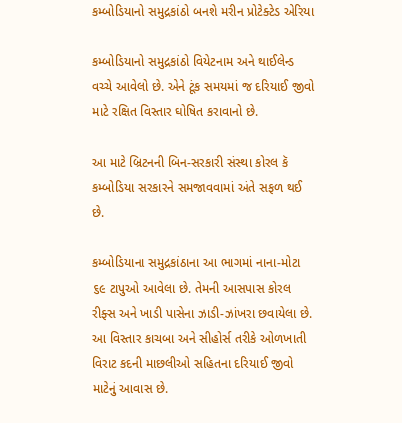કમ્બોડિયાનો સમુદ્રકાંઠો બનશે મરીન પ્રોટેક્ટેડ એરિયા

કમ્બોડિયાનો સમુદ્રકાંઠો વિયેટનામ અને થાઈલેન્ડ વચ્ચે આવેલો છે. એને ટૂંક સમયમાં જ દરિયાઈ જીવો માટે રક્ષિત વિસ્તાર ઘોષિત કરાવાનો છે.

આ માટે બ્રિટનની બિન-સરકારી સંસ્થા કોરલ કૅ કમ્બોડિયા સરકારને સમજાવવામાં અંતે સફળ થઈ છે.

કમ્બોડિયાના સમુદ્રકાંઠાના આ ભાગમાં નાના-મોટા ૬૯ ટાપુઓ આવેલા છે. તેમની આસપાસ કોરલ રીફ્સ અને ખાડી પાસેના ઝાડી-ઝાંખરા છવાયેલા છે. આ વિસ્તાર કાચબા અને સીહોર્સ તરીકે ઓળખાતી વિરાટ કદની માછલીઓ સહિતના દરિયાઈ જીવો માટેનું આવાસ છે.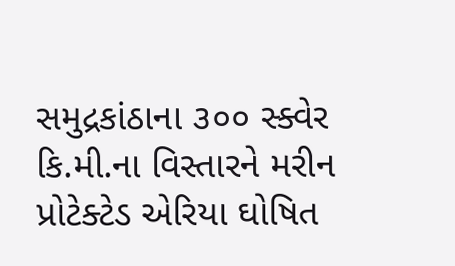સમુદ્રકાંઠાના ૩૦૦ સ્ક્વેર કિ.મી.ના વિસ્તારને મરીન પ્રોટેક્ટેડ એરિયા ઘોષિત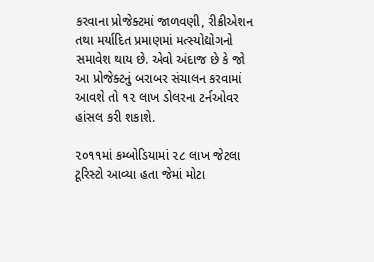કરવાના પ્રોજેક્ટમાં જાળવણી, રીક્રીએશન તથા મર્યાદિત પ્રમાણમાં મત્સ્યોદ્યોગનો સમાવેશ થાય છે. એવો અંદાજ છે કે જો આ પ્રોજેક્ટનું બરાબર સંચાલન કરવામાં આવશે તો ૧૨ લાખ ડોલરના ટર્નઓવર હાંસલ કરી શકાશે.

૨૦૧૧માં કમ્બોડિયામાં ૨૮ લાખ જેટલા ટૂરિસ્ટો આવ્યા હતા જેમાં મોટા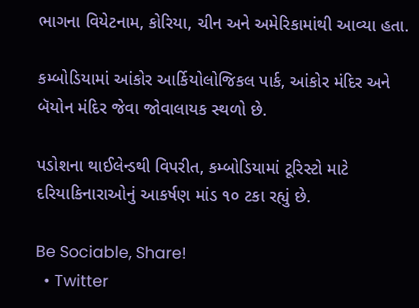ભાગના વિયેટનામ, કોરિયા, ચીન અને અમેરિકામાંથી આવ્યા હતા.

કમ્બોડિયામાં આંકોર આર્કિયોલોજિકલ પાર્ક, આંકોર મંદિર અને બૅયોન મંદિર જેવા જોવાલાયક સ્થળો છે.

પડોશના થાઈલેન્ડથી વિપરીત, કમ્બોડિયામાં ટૂરિસ્ટો માટે દરિયાકિનારાઓનું આકર્ષણ માંડ ૧૦ ટકા રહ્યું છે.

Be Sociable, Share!
  • Twitter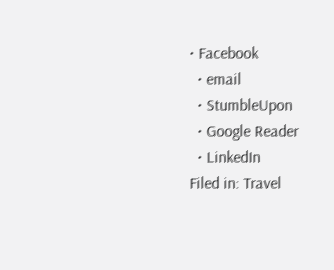• Facebook
  • email
  • StumbleUpon
  • Google Reader
  • LinkedIn
Filed in: Travel